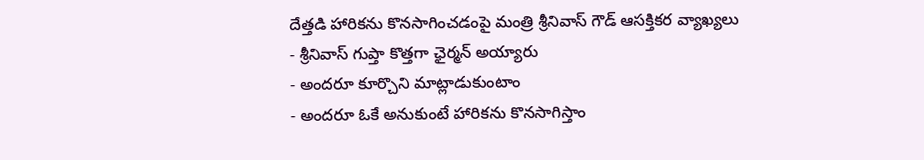దేత్తడి హారికను కొనసాగించడంపై మంత్రి శ్రీనివాస్ గౌడ్ ఆసక్తికర వ్యాఖ్యలు
- శ్రీనివాస్ గుప్తా కొత్తగా ఛైర్మన్ అయ్యారు
- అందరూ కూర్చొని మాట్లాడుకుంటాం
- అందరూ ఓకే అనుకుంటే హారికను కొనసాగిస్తాం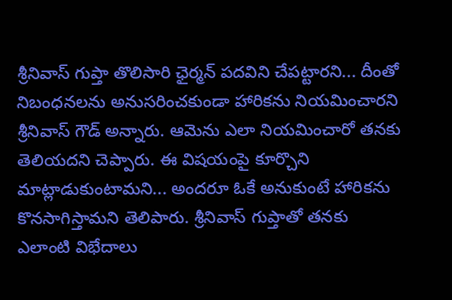శ్రీనివాస్ గుప్తా తొలిసారి ఛైర్మన్ పదవిని చేపట్టారని... దీంతో నిబంధనలను అనుసరించకుండా హారికను నియమించారని శ్రీనివాస్ గౌడ్ అన్నారు. ఆమెను ఎలా నియమించారో తనకు తెలియదని చెప్పారు. ఈ విషయంపై కూర్చొని మాట్లాడుకుంటామని... అందరూ ఓకే అనుకుంటే హారికను కొనసాగిస్తామని తెలిపారు. శ్రీనివాస్ గుప్తాతో తనకు ఎలాంటి విభేదాలు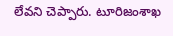లేవని చెప్పారు. టూరిజంశాఖ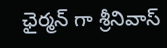ఛైర్మన్ గా శ్రీనివాస్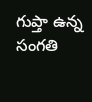గుప్తా ఉన్న సంగతి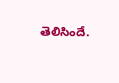తెలిసిందే.